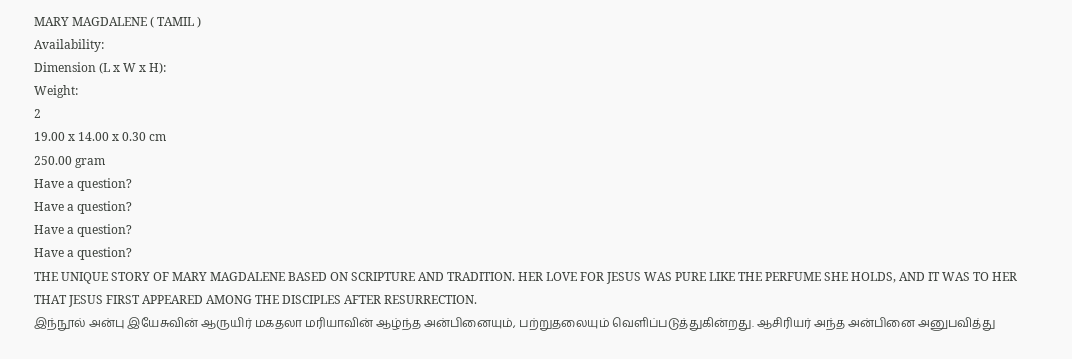MARY MAGDALENE ( TAMIL )
Availability:
Dimension (L x W x H):
Weight:
2
19.00 x 14.00 x 0.30 cm
250.00 gram
Have a question?
Have a question?
Have a question?
Have a question?
THE UNIQUE STORY OF MARY MAGDALENE BASED ON SCRIPTURE AND TRADITION. HER LOVE FOR JESUS WAS PURE LIKE THE PERFUME SHE HOLDS, AND IT WAS TO HER THAT JESUS FIRST APPEARED AMONG THE DISCIPLES AFTER RESURRECTION.
இந்நூல் அன்பு இயேசுவின் ஆருயிர் மகதலா மரியாவின் ஆழ்ந்த அன்பினையும், பற்றுதலையும் வெளிப்படுத்துகின்றது. ஆசிரியர் அந்த அன்பினை அனுபவித்து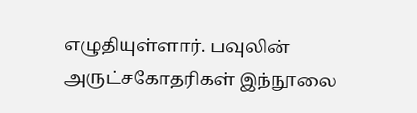எழுதியுள்ளார். பவுலின் அருட்சகோதரிகள் இந்நூலை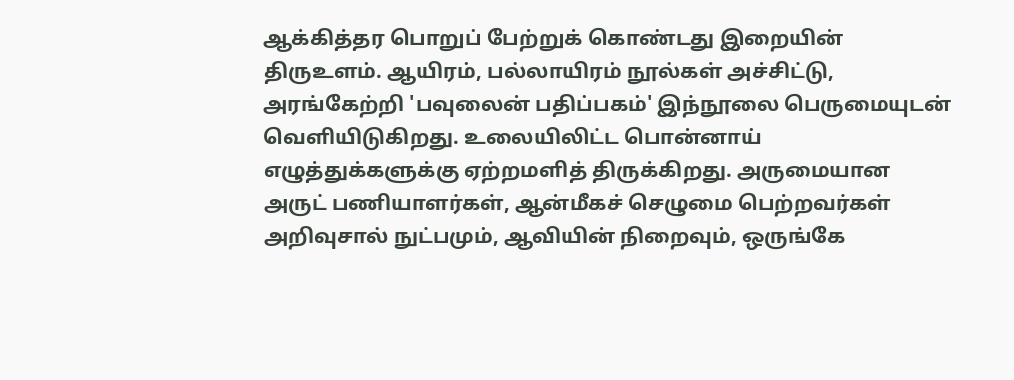ஆக்கித்தர பொறுப் பேற்றுக் கொண்டது இறையின் திருஉளம். ஆயிரம், பல்லாயிரம் நூல்கள் அச்சிட்டு, அரங்கேற்றி 'பவுலைன் பதிப்பகம்' இந்நூலை பெருமையுடன் வெளியிடுகிறது. உலையிலிட்ட பொன்னாய் எழுத்துக்களுக்கு ஏற்றமளித் திருக்கிறது. அருமையான அருட் பணியாளர்கள், ஆன்மீகச் செழுமை பெற்றவர்கள் அறிவுசால் நுட்பமும், ஆவியின் நிறைவும், ஒருங்கே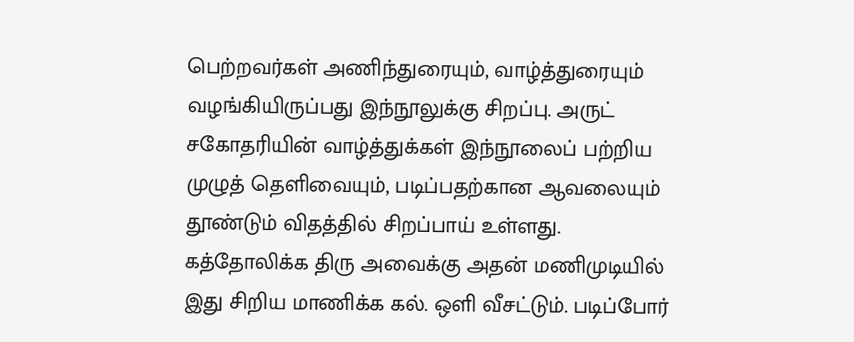பெற்றவர்கள் அணிந்துரையும், வாழ்த்துரையும் வழங்கியிருப்பது இந்நூலுக்கு சிறப்பு. அருட் சகோதரியின் வாழ்த்துக்கள் இந்நூலைப் பற்றிய முழுத் தெளிவையும், படிப்பதற்கான ஆவலையும் தூண்டும் விதத்தில் சிறப்பாய் உள்ளது. கத்தோலிக்க திரு அவைக்கு அதன் மணிமுடியில் இது சிறிய மாணிக்க கல். ஒளி வீசட்டும். படிப்போர்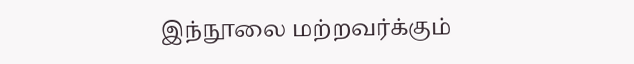இந்நூலை மற்றவர்க்கும்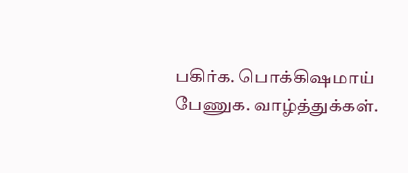பகிர்க. பொக்கிஷமாய் பேணுக. வாழ்த்துக்கள்.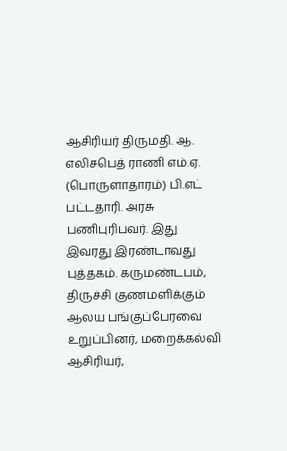ஆசிரியர் திருமதி. ஆ. எலிசபெத் ராணி எம்.ஏ. (பொருளாதாரம்) பி.எட் பட்டதாரி. அரசு பணிபுரிபவர். இது இவரது இரண்டாவது புத்தகம். கருமண்டபம், திருச்சி குணமளிக்கும் ஆலய பங்குப்பேரவை உறுப்பினர், மறைக்கல்வி ஆசிரியர்,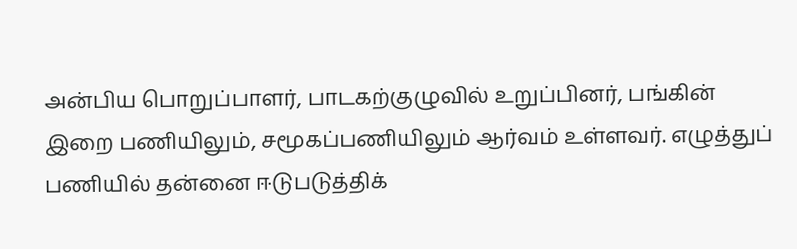அன்பிய பொறுப்பாளர், பாடகற்குழுவில் உறுப்பினர், பங்கின் இறை பணியிலும், சமூகப்பணியிலும் ஆர்வம் உள்ளவர். எழுத்துப் பணியில் தன்னை ஈடுபடுத்திக்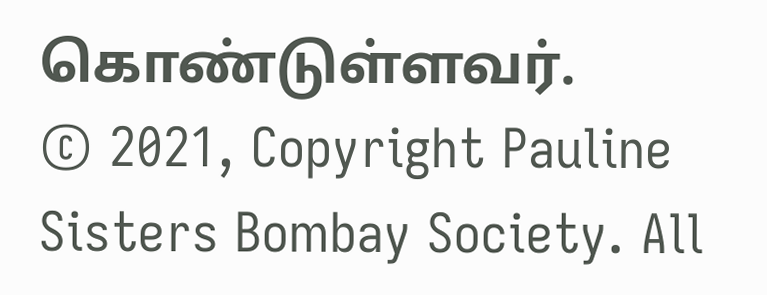கொண்டுள்ளவர்.
© 2021, Copyright Pauline Sisters Bombay Society. All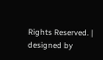Rights Reserved. | designed by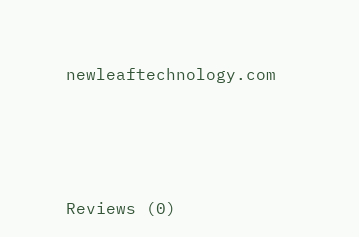newleaftechnology.com






Reviews (0)